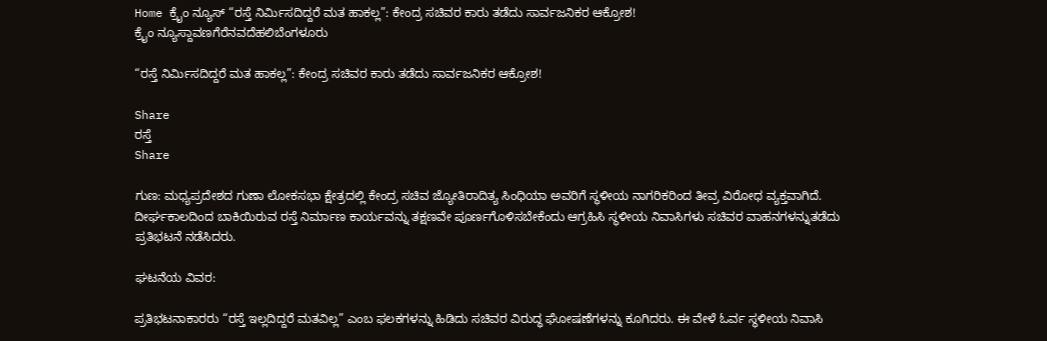Home ಕ್ರೈಂ ನ್ಯೂಸ್ “ರಸ್ತೆ ನಿರ್ಮಿಸದಿದ್ದರೆ ಮತ ಹಾಕಲ್ಲ”: ಕೇಂದ್ರ ಸಚಿವರ ಕಾರು ತಡೆದು ಸಾರ್ವಜನಿಕರ ಆಕ್ರೋಶ!
ಕ್ರೈಂ ನ್ಯೂಸ್ದಾವಣಗೆರೆನವದೆಹಲಿಬೆಂಗಳೂರು

“ರಸ್ತೆ ನಿರ್ಮಿಸದಿದ್ದರೆ ಮತ ಹಾಕಲ್ಲ”: ಕೇಂದ್ರ ಸಚಿವರ ಕಾರು ತಡೆದು ಸಾರ್ವಜನಿಕರ ಆಕ್ರೋಶ!

Share
ರಸ್ತೆ
Share

ಗುಣ: ಮಧ್ಯಪ್ರದೇಶದ ಗುಣಾ ಲೋಕಸಭಾ ಕ್ಷೇತ್ರದಲ್ಲಿ ಕೇಂದ್ರ ಸಚಿವ ಜ್ಯೋತಿರಾದಿತ್ಯ ಸಿಂಧಿಯಾ ಅವರಿಗೆ ಸ್ಥಳೀಯ ನಾಗರಿಕರಿಂದ ತೀವ್ರ ವಿರೋಧ ವ್ಯಕ್ತವಾಗಿದೆ. ದೀರ್ಘಕಾಲದಿಂದ ಬಾಕಿಯಿರುವ ರಸ್ತೆ ನಿರ್ಮಾಣ ಕಾರ್ಯವನ್ನು ತಕ್ಷಣವೇ ಪೂರ್ಣಗೊಳಿಸಬೇಕೆಂದು ಆಗ್ರಹಿಸಿ ಸ್ಥಳೀಯ ನಿವಾಸಿಗಳು ಸಚಿವರ ವಾಹನಗಳನ್ನುತಡೆದು ಪ್ರತಿಭಟನೆ ನಡೆಸಿದರು.

ಘಟನೆಯ ವಿವರ:

ಪ್ರತಿಭಟನಾಕಾರರು “ರಸ್ತೆ ಇಲ್ಲದಿದ್ದರೆ ಮತವಿಲ್ಲ” ಎಂಬ ಫಲಕಗಳನ್ನು ಹಿಡಿದು ಸಚಿವರ ವಿರುದ್ಧ ಘೋಷಣೆಗಳನ್ನು ಕೂಗಿದರು. ಈ ವೇಳೆ ಓರ್ವ ಸ್ಥಳೀಯ ನಿವಾಸಿ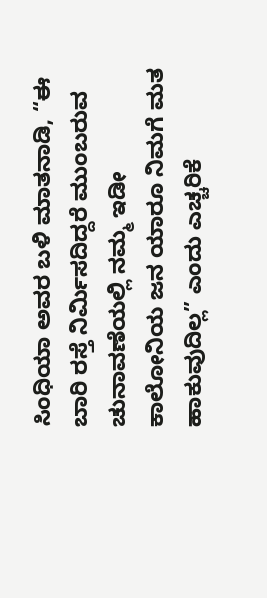ಸಿಂಧಿಯಾ ಅವರ ಬಳಿ ಮಾತನಾಡಿ, “ಈ ಬಾರಿ ರಸ್ತೆ ನಿರ್ಮಿಸದಿದ್ದರೆ ಮುಂಬರುವ ಚುನಾವಣೆಯಲ್ಲಿ ನಮ್ಮ ಇಡೀ ಕಾಲೋನಿಯ ಜನ ಯಾರೂ ನಿಮಗೆ ಮತ ಹಾಕುವುದಿಲ್ಲ” ಎಂದು ಎಚ್ಚರಿಕೆ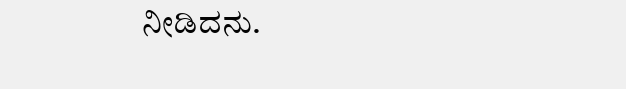ನೀಡಿದನು.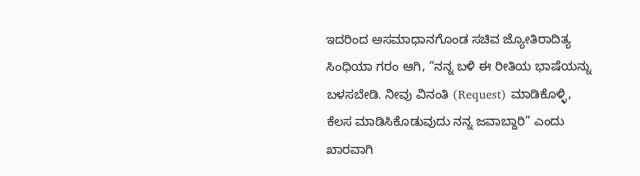ಇದರಿಂದ ಅಸಮಾಧಾನಗೊಂಡ ಸಚಿವ ಜ್ಯೋತಿರಾದಿತ್ಯ ಸಿಂಧಿಯಾ ಗರಂ ಆಗಿ, “ನನ್ನ ಬಳಿ ಈ ರೀತಿಯ ಭಾಷೆಯನ್ನು ಬಳಸಬೇಡಿ. ನೀವು ವಿನಂತಿ (Request) ಮಾಡಿಕೊಳ್ಳಿ, ಕೆಲಸ ಮಾಡಿಸಿಕೊಡುವುದು ನನ್ನ ಜವಾಬ್ದಾರಿ” ಎಂದು ಖಾರವಾಗಿ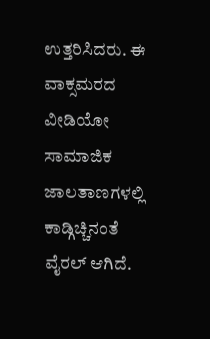ಉತ್ತರಿಸಿದರು. ಈ ವಾಕ್ಸಮರದ ವೀಡಿಯೋ ಸಾಮಾಜಿಕ ಜಾಲತಾಣಗಳಲ್ಲಿ ಕಾಡ್ಗಿಚ್ಚಿನಂತೆ ವೈರಲ್ ಆಗಿದೆ.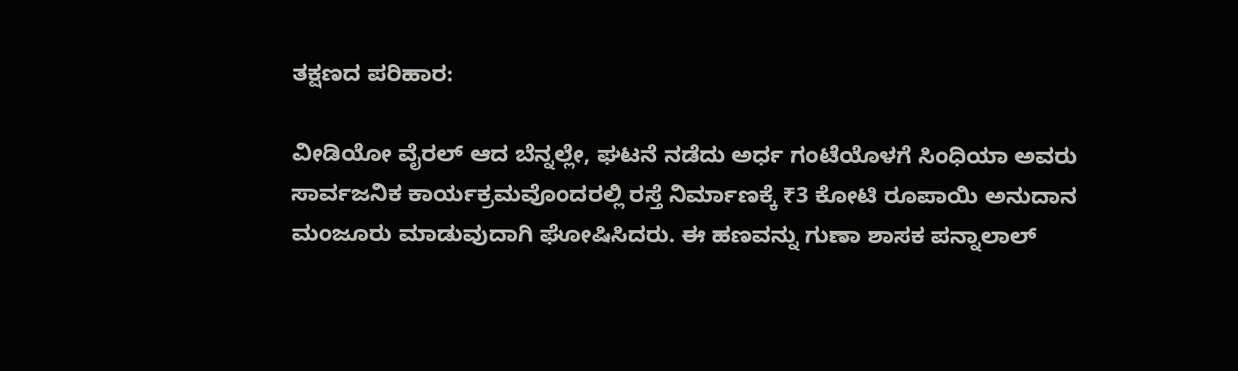ತಕ್ಷಣದ ಪರಿಹಾರ:

ವೀಡಿಯೋ ವೈರಲ್ ಆದ ಬೆನ್ನಲ್ಲೇ, ಘಟನೆ ನಡೆದು ಅರ್ಧ ಗಂಟೆಯೊಳಗೆ ಸಿಂಧಿಯಾ ಅವರು ಸಾರ್ವಜನಿಕ ಕಾರ್ಯಕ್ರಮವೊಂದರಲ್ಲಿ ರಸ್ತೆ ನಿರ್ಮಾಣಕ್ಕೆ ₹3 ಕೋಟಿ ರೂಪಾಯಿ ಅನುದಾನ ಮಂಜೂರು ಮಾಡುವುದಾಗಿ ಘೋಷಿಸಿದರು. ಈ ಹಣವನ್ನು ಗುಣಾ ಶಾಸಕ ಪನ್ನಾಲಾಲ್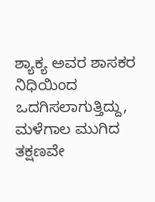ಶ್ಯಾಕ್ಯ ಅವರ ಶಾಸಕರ ನಿಧಿಯಿಂದ ಒದಗಿಸಲಾಗುತ್ತಿದ್ದು, ಮಳೆಗಾಲ ಮುಗಿದ ತಕ್ಷಣವೇ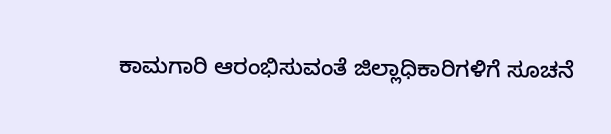ಕಾಮಗಾರಿ ಆರಂಭಿಸುವಂತೆ ಜಿಲ್ಲಾಧಿಕಾರಿಗಳಿಗೆ ಸೂಚನೆ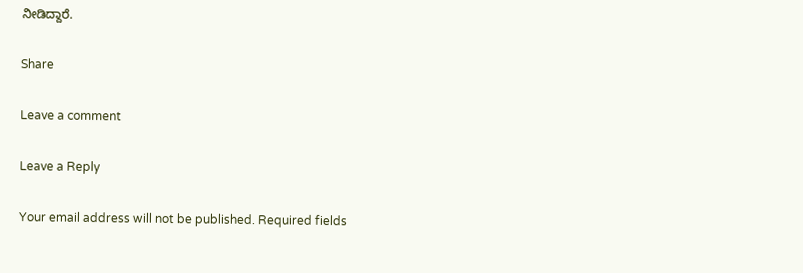ನೀಡಿದ್ದಾರೆ.

Share

Leave a comment

Leave a Reply

Your email address will not be published. Required fields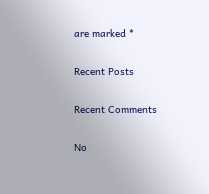are marked *

Recent Posts

Recent Comments

No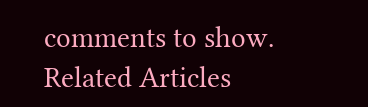comments to show.
Related Articles